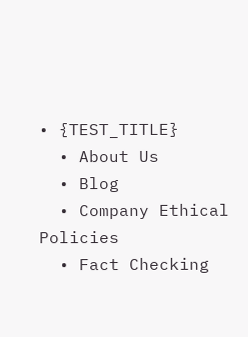• {TEST_TITLE}
  • About Us
  • Blog
  • Company Ethical Policies
  • Fact Checking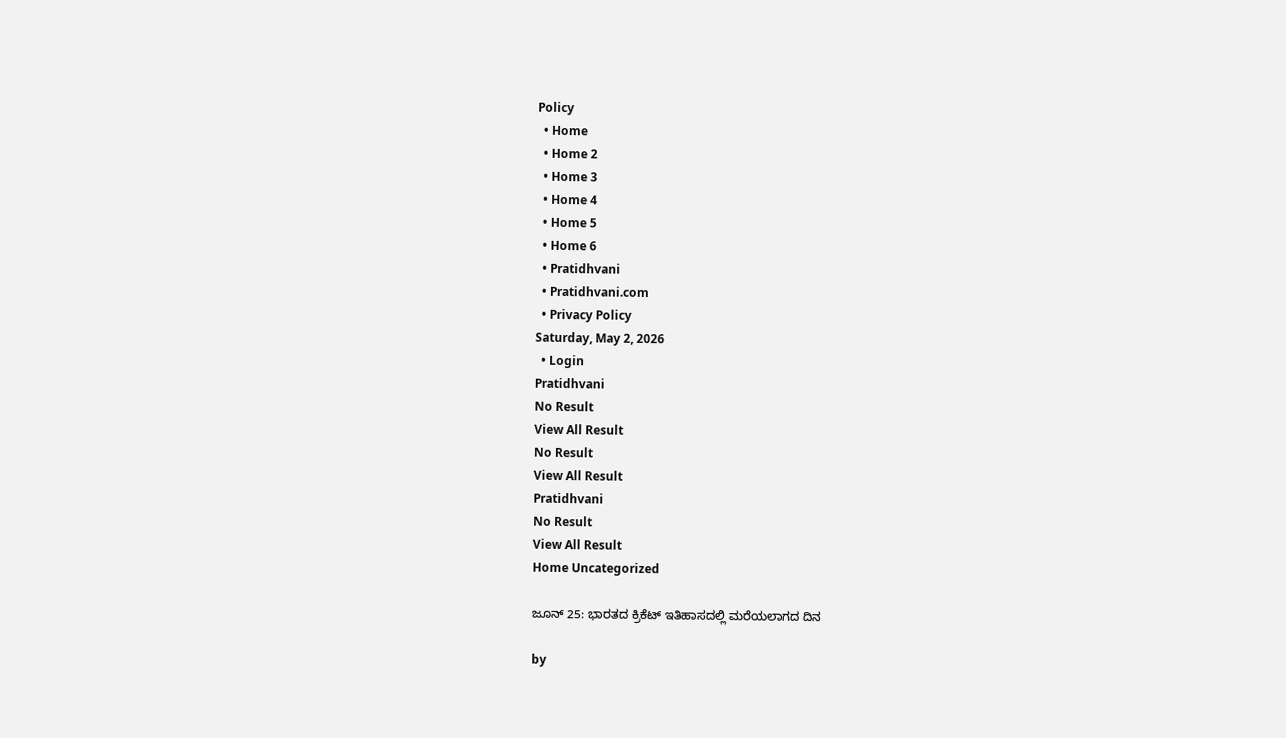Policy
  • Home
  • Home 2
  • Home 3
  • Home 4
  • Home 5
  • Home 6
  • Pratidhvani
  • Pratidhvani.com
  • Privacy Policy
Saturday, May 2, 2026
  • Login
Pratidhvani
No Result
View All Result
No Result
View All Result
Pratidhvani
No Result
View All Result
Home Uncategorized

ಜೂನ್ 25: ಭಾರತದ ಕ್ರಿಕೆಟ್ ಇತಿಹಾಸದಲ್ಲಿ ಮರೆಯಲಾಗದ ದಿನ

by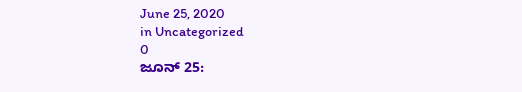June 25, 2020
in Uncategorized
0
ಜೂನ್ 25: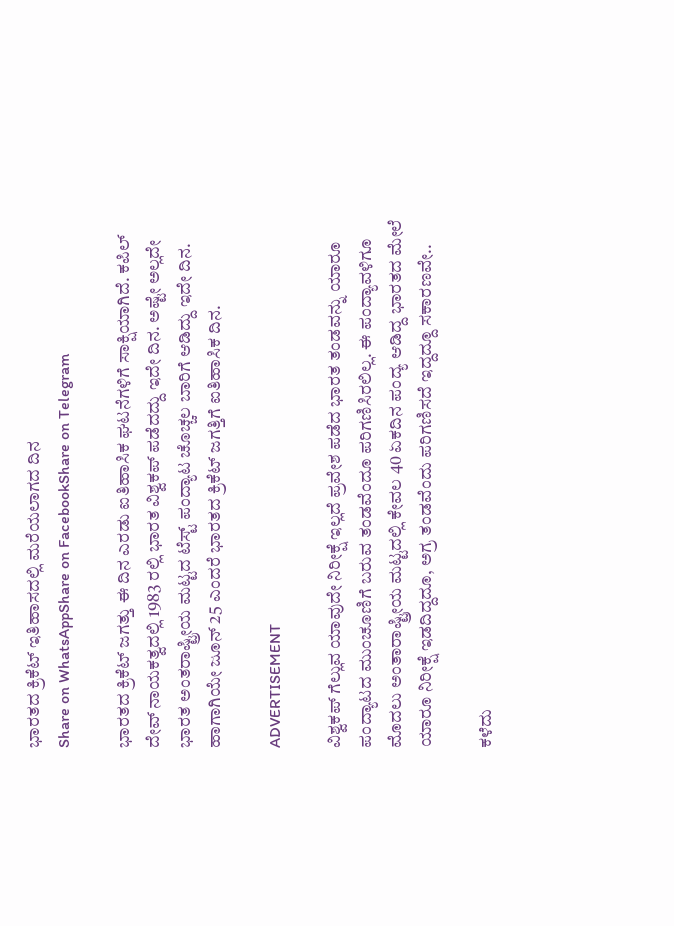ಭಾರತದ ಕ್ರಿಕೆಟ್ ಇತಿಹಾಸದಲ್ಲಿ ಮರೆಯಲಾಗದ ದಿನ
Share on WhatsAppShare on FacebookShare on Telegram

ಭಾರತದ ಕ್ರಿಕೆಟ್‌ ಜಗತ್ತು ಈ ದಿನ ಎರಡು ಐತಿಹಾಸಿಕ ಘಟನೆಗಳಿಗೆ ಸಾಕ್ಷಿಯಾಗಿದೆ. ಕಪಿಲ್‌ ದೇವ್‌ ನಾಯಕತ್ವದಲ್ಲಿ 1983 ರಲ್ಲಿ ಭಾರತ ವಿಶ್ವಕಪ್‌ ಪಡೆದದ್ದು ಇದೇ ದಿನ. ಅಷ್ಟೇ ಅಲ್ಲದೇ ಭಾರತ ಅಂತರಾಷ್ಟ್ರೀಯ ಮಟ್ಟದ ಟೆಸ್ಟ್‌ ಪಂದ್ಯಾಟ ಚೊಚ್ಚಲ ಬಾರಿಗೆ ಆಡಿದ್ದು ಇದೇ ದಿನ. ಹಾಗಾಗಿಯೇ ಜೂನ್‌ 25 ಎಂದರೆ ಭಾರತದ ಕ್ರಿಕೆಟ್‌ ಜಗತ್ತಿಗೆ ಐತಿಹಾಸಿಕ ದಿನ.

ADVERTISEMENT

ವಿಶ್ವಕಪ್‌ ಗೆಲ್ಲುವ ಯಾವುದೇ ನಿರೀಕ್ಷೆ ಇಲ್ಲದೆ ಪ್ರವೇಶ ಪಡೆದ ಭಾರತ ತಂಡವನ್ನು ಯಾರೂ ಪಂದ್ಯಾಟದ ಮುಂಚೂಣಿಗೆ ಬರುವ ತಂಡವೆಂದೂ ಪರಿಗಣಿಸಿರಲಿಲ್ಲ. ಈ ಪಂದ್ಯಾವಳಿಗೂ ಮೊದಲು ಅಂತಾರಾಷ್ಟ್ರೀಯ ಮಟ್ಟದಲ್ಲಿ ಕೇವಲ 40 ಏಕದಿನ ಪಂದ್ಯ ಆಡಿದ್ದ ಭಾರತದ ಮೇಲೆ ಯಾರೂ ನಿರೀಕ್ಷೆ ಇಡದಿದ್ದದೂ, ಅಗ್ರ ತಂಡವೆಂದು ಪರಿಗಣಿಸದೆ ಇದ್ದದ್ದೂ ಸಕಾರಣವೇ..

ಕಳೆದು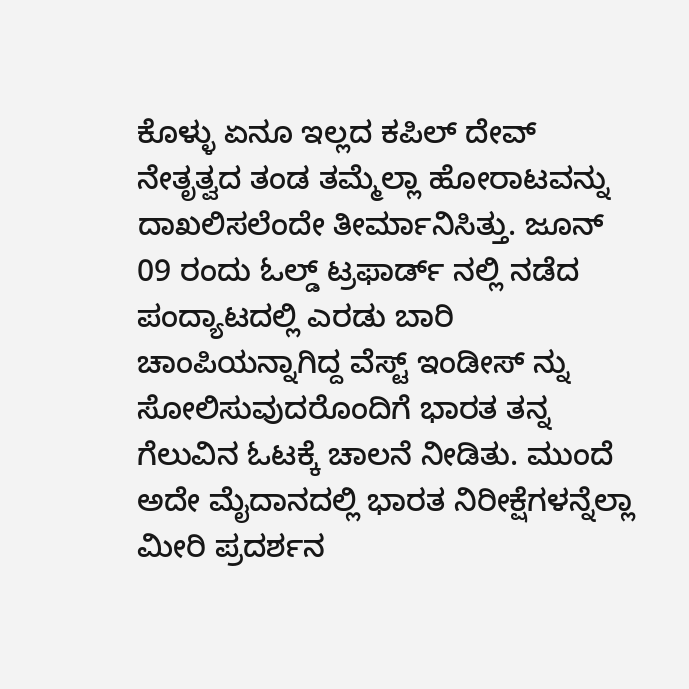ಕೊಳ್ಳು ಏನೂ ಇಲ್ಲದ ಕಪಿಲ್‌ ದೇವ್‌ ನೇತೃತ್ವದ ತಂಡ ತಮ್ಮೆಲ್ಲಾ ಹೋರಾಟವನ್ನು ದಾಖಲಿಸಲೆಂದೇ ತೀರ್ಮಾನಿಸಿತ್ತು. ಜೂನ್‌ 09 ರಂದು ಓಲ್ಡ್‌ ಟ್ರಫಾರ್ಡ್‌ ನಲ್ಲಿ ನಡೆದ ಪಂದ್ಯಾಟದಲ್ಲಿ ಎರಡು ಬಾರಿ ಚಾಂಪಿಯನ್ನಾಗಿದ್ದ ವೆಸ್ಟ್‌ ಇಂಡೀಸ್‌ ನ್ನು ಸೋಲಿಸುವುದರೊಂದಿಗೆ ಭಾರತ ತನ್ನ ಗೆಲುವಿನ ಓಟಕ್ಕೆ ಚಾಲನೆ ನೀಡಿತು. ಮುಂದೆ ಅದೇ ಮೈದಾನದಲ್ಲಿ ಭಾರತ ನಿರೀಕ್ಷೆಗಳನ್ನೆಲ್ಲಾ ಮೀರಿ ಪ್ರದರ್ಶನ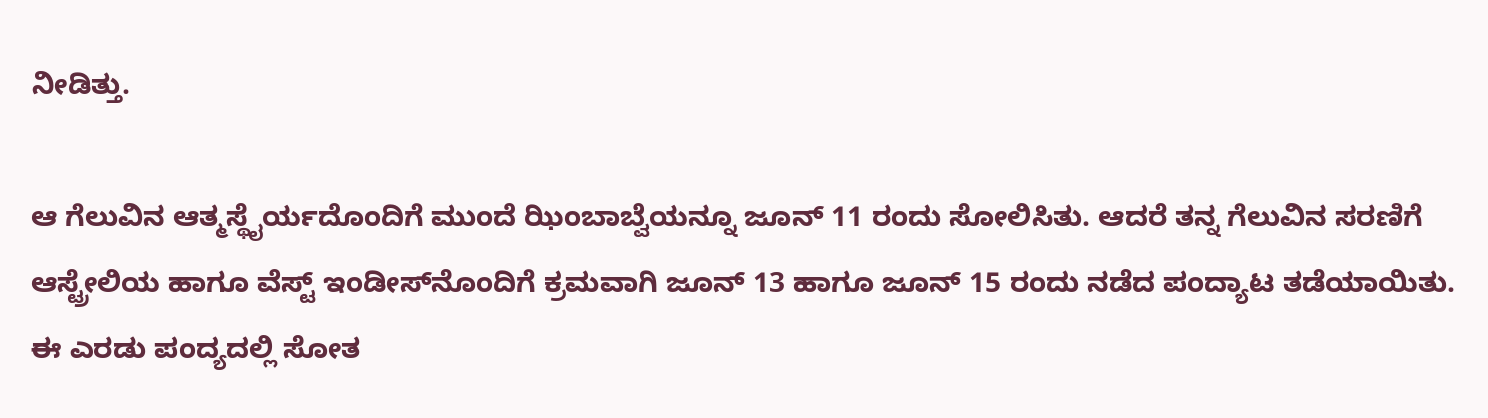ನೀಡಿತ್ತು.

ಆ ಗೆಲುವಿನ ಆತ್ಮಸ್ಥೈರ್ಯದೊಂದಿಗೆ ಮುಂದೆ ಝಿಂಬಾಬ್ವೆಯನ್ನೂ ಜೂನ್‌ 11 ರಂದು ಸೋಲಿಸಿತು. ಆದರೆ ತನ್ನ ಗೆಲುವಿನ ಸರಣಿಗೆ ಆಸ್ಟ್ರೇಲಿಯ ಹಾಗೂ ವೆಸ್ಟ್‌ ಇಂಡೀಸ್‌ನೊಂದಿಗೆ ಕ್ರಮವಾಗಿ ಜೂನ್‌ 13 ಹಾಗೂ ಜೂನ್‌ 15 ರಂದು ನಡೆದ ಪಂದ್ಯಾಟ ತಡೆಯಾಯಿತು. ಈ ಎರಡು ಪಂದ್ಯದಲ್ಲಿ ಸೋತ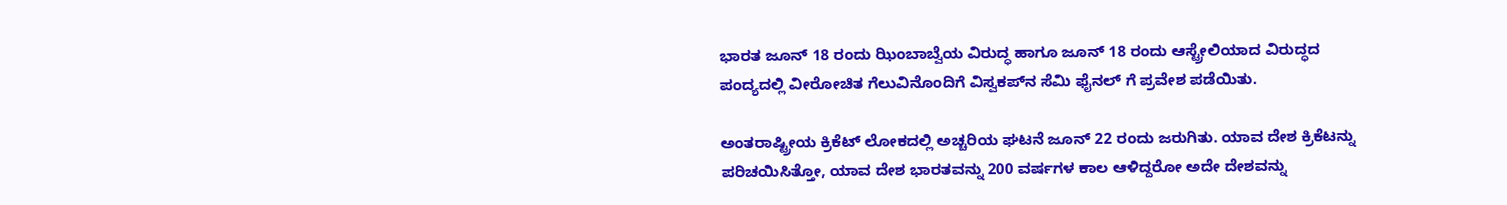ಭಾರತ ಜೂನ್‌ 18 ರಂದು ಝಿಂಬಾಬ್ವೆಯ ವಿರುದ್ಧ ಹಾಗೂ ಜೂನ್‌ 18 ರಂದು ಆಸ್ಟ್ರೇಲಿಯಾದ ವಿರುದ್ಧದ ಪಂದ್ಯದಲ್ಲಿ ವೀರೋಚಿತ ಗೆಲುವಿನೊಂದಿಗೆ ವಿಸ್ವಕಪ್‌ನ ಸೆಮಿ ಫೈನಲ್‌ ಗೆ ಪ್ರವೇಶ ಪಡೆಯಿತು.

ಅಂತರಾಷ್ಟ್ರೀಯ ಕ್ರಿಕೆಟ್‌ ಲೋಕದಲ್ಲಿ ಅಚ್ಚರಿಯ ಘಟನೆ ಜೂನ್‌ 22 ರಂದು ಜರುಗಿತು. ಯಾವ ದೇಶ ಕ್ರಿಕೆಟನ್ನು ಪರಿಚಯಿಸಿತ್ತೋ, ಯಾವ ದೇಶ ಭಾರತವನ್ನು 200 ವರ್ಷಗಳ ಕಾಲ ಆಳಿದ್ದರೋ ಅದೇ ದೇಶವನ್ನು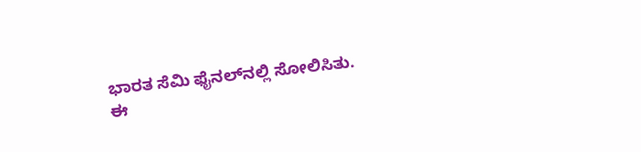ಭಾರತ ಸೆಮಿ ಫೈನಲ್‌ನಲ್ಲಿ ಸೋಲಿಸಿತು. ಈ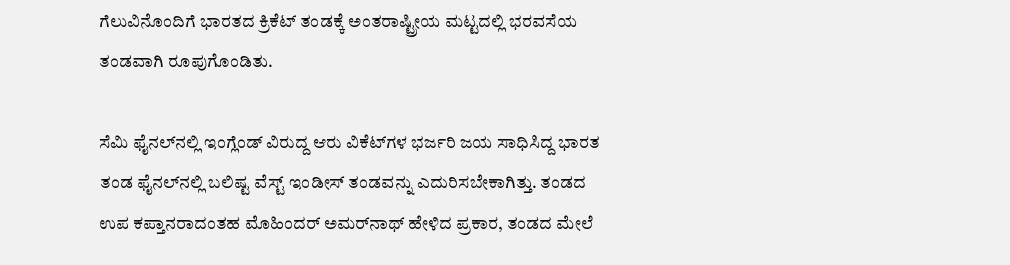ಗೆಲುವಿನೊಂದಿಗೆ ಭಾರತದ ಕ್ರಿಕೆಟ್‌ ತಂಡಕ್ಕೆ ಅಂತರಾಷ್ಟ್ರೀಯ ಮಟ್ಟದಲ್ಲಿ ಭರವಸೆಯ ತಂಡವಾಗಿ ರೂಪುಗೊಂಡಿತು.

ಸೆಮಿ ಫೈನಲ್‌ನಲ್ಲಿ ಇಂಗ್ಲೆಂಡ್‌ ವಿರುದ್ದ ಆರು ವಿಕೆಟ್‌ಗಳ ಭರ್ಜರಿ ಜಯ ಸಾಧಿಸಿದ್ದ ಭಾರತ ತಂಡ ಫೈನಲ್‌ನಲ್ಲಿ ಬಲಿಷ್ಟ ವೆಸ್ಟ್‌ ಇಂಡೀಸ್‌ ತಂಡವನ್ನು ಎದುರಿಸಬೇಕಾಗಿತ್ತು. ತಂಡದ ಉಪ ಕಪ್ತಾನರಾದಂತಹ ಮೊಹಿಂದರ್‌ ಅಮರ್‌ನಾಥ್‌ ಹೇಳಿದ ಪ್ರಕಾರ, ತಂಡದ ಮೇಲೆ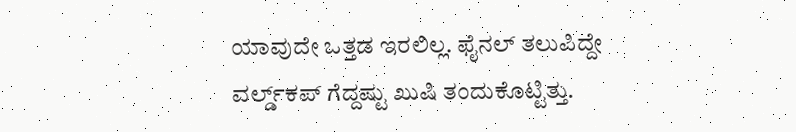ಯಾವುದೇ ಒತ್ತಡ ಇರಲಿಲ್ಲ. ಫೈನಲ್‌ ತಲುಪಿದ್ದೇ ವರ್ಲ್ಡ್‌ಕಪ್‌ ಗೆದ್ದಷ್ಟು ಖುಷಿ ತಂದುಕೊಟ್ಟಿತ್ತು.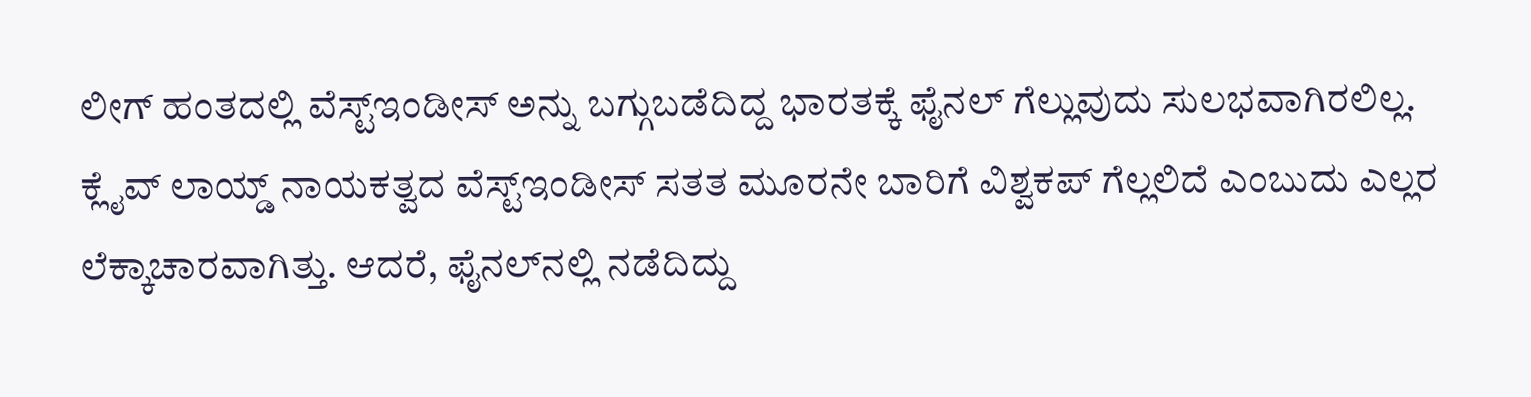ಲೀಗ್‌ ಹಂತದಲ್ಲಿ ವೆಸ್ಟ್‌ಇಂಡೀಸ್‌ ಅನ್ನು ಬಗ್ಗುಬಡೆದಿದ್ದ ಭಾರತಕ್ಕೆ ಫೈನಲ್‌ ಗೆಲ್ಲುವುದು ಸುಲಭವಾಗಿರಲಿಲ್ಲ. ಕ್ಲೈವ್‌ ಲಾಯ್ಡ್‌ ನಾಯಕತ್ವದ ವೆಸ್ಟ್‌ಇಂಡೀಸ್‌ ಸತತ ಮೂರನೇ ಬಾರಿಗೆ ವಿಶ್ವಕಪ್‌ ಗೆಲ್ಲಲಿದೆ ಎಂಬುದು ಎಲ್ಲರ ಲೆಕ್ಕಾಚಾರವಾಗಿತ್ತು. ಆದರೆ, ಫೈನಲ್‌ನಲ್ಲಿ ನಡೆದಿದ್ದು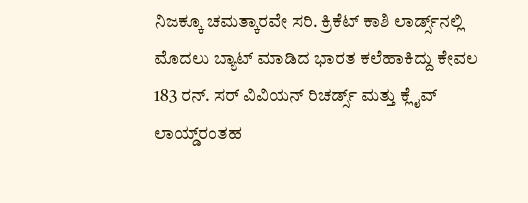ನಿಜಕ್ಕೂ ಚಮತ್ಕಾರವೇ ಸರಿ. ಕ್ರಿಕೆಟ್‌ ಕಾಶಿ ಲಾರ್ಡ್ಸ್‌ನಲ್ಲಿ ಮೊದಲು ಬ್ಯಾಟ್‌ ಮಾಡಿದ ಭಾರತ ಕಲೆಹಾಕಿದ್ದು ಕೇವಲ 183 ರನ್‌. ಸರ್‌ ವಿವಿಯನ್‌ ರಿಚರ್ಡ್ಸ್‌ ಮತ್ತು ಕ್ಲೈವ್‌ ಲಾಯ್ಡ್‌ರಂತಹ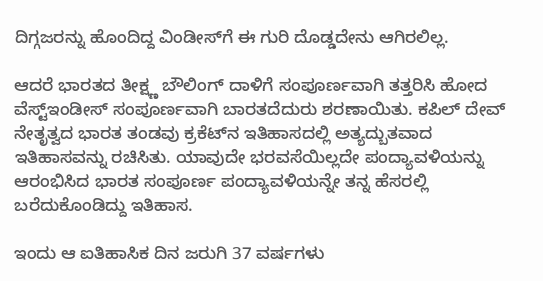ದಿಗ್ಗಜರನ್ನು ಹೊಂದಿದ್ದ ವಿಂಡೀಸ್‌ಗೆ ಈ ಗುರಿ ದೊಡ್ಡದೇನು ಆಗಿರಲಿಲ್ಲ.

ಆದರೆ ಭಾರತದ ತೀಕ್ಷ್ಣ ಬೌಲಿಂಗ್‌ ದಾಳಿಗೆ ಸಂಪೂರ್ಣವಾಗಿ ತತ್ತರಿಸಿ ಹೋದ ವೆಸ್ಟ್‌ಇಂಡೀಸ್ ಸಂಪೂರ್ಣವಾಗಿ ಬಾರತದೆದುರು ಶರಣಾಯಿತು. ಕಪಿಲ್‌ ದೇವ್‌ ನೇತೃತ್ವದ ಭಾರತ ತಂಡವು ಕ್ರಕೆಟ್‌ನ ಇತಿಹಾಸದಲ್ಲಿ ಅತ್ಯದ್ಬುತವಾದ ಇತಿಹಾಸವನ್ನು ರಚಿಸಿತು. ಯಾವುದೇ ಭರವಸೆಯಿಲ್ಲದೇ ಪಂದ್ಯಾವಳಿಯನ್ನು ಆರಂಭಿಸಿದ ಭಾರತ ಸಂಪೂರ್ಣ ಪಂದ್ಯಾವಳಿಯನ್ನೇ ತನ್ನ ಹೆಸರಲ್ಲಿ ಬರೆದುಕೊಂಡಿದ್ದು ಇತಿಹಾಸ.

ಇಂದು ಆ ಐತಿಹಾಸಿಕ ದಿನ ಜರುಗಿ 37 ವರ್ಷಗಳು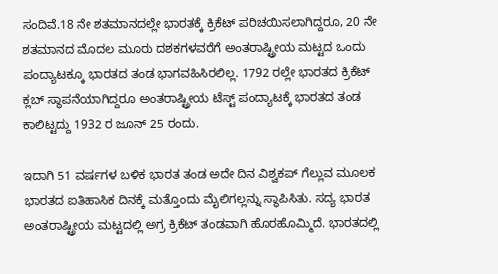ಸಂದಿವೆ.18 ನೇ ಶತಮಾನದಲ್ಲೇ ಭಾರತಕ್ಕೆ ಕ್ರಿಕೆಟ್‌ ಪರಿಚಯಿಸಲಾಗಿದ್ದರೂ, 20 ನೇ ಶತಮಾನದ ಮೊದಲ ಮೂರು ದಶಕಗಳವರೆಗೆ ಅಂತರಾಷ್ಟ್ರೀಯ ಮಟ್ಟದ ಒಂದು ಪಂದ್ಯಾಟಕ್ಕೂ ಭಾರತದ ತಂಡ ಭಾಗವಹಿಸಿರಲಿಲ್ಲ. 1792 ರಲ್ಲೇ ಭಾರತದ ಕ್ರಿಕೆಟ್‌ ಕ್ಲಬ್‌ ಸ್ಥಾಪನೆಯಾಗಿದ್ದರೂ ಅಂತರಾಷ್ಟ್ರೀಯ ಟೆಸ್ಟ್‌ ಪಂದ್ಯಾಟಕ್ಕೆ ಭಾರತದ ತಂಡ ಕಾಲಿಟ್ಟದ್ದು 1932 ರ ಜೂನ್‌ 25 ರಂದು.

ಇದಾಗಿ 51 ವರ್ಷಗಳ ಬಳಿಕ ಭಾರತ ತಂಡ ಅದೇ ದಿನ ವಿಶ್ವಕಪ್‌ ಗೆಲ್ಲುವ ಮೂಲಕ ಭಾರತದ ಐತಿಹಾಸಿಕ ದಿನಕ್ಕೆ ಮತ್ತೊಂದು ಮೈಲಿಗಲ್ಲನ್ನು ಸ್ಥಾಪಿಸಿತು. ಸದ್ಯ ಭಾರತ ಅಂತರಾಷ್ಟ್ರೀಯ ಮಟ್ಟದಲ್ಲಿ ಅಗ್ರ ಕ್ರಿಕೆಟ್‌ ತಂಡವಾಗಿ ಹೊರಹೊಮ್ಮಿದೆ. ಭಾರತದಲ್ಲಿ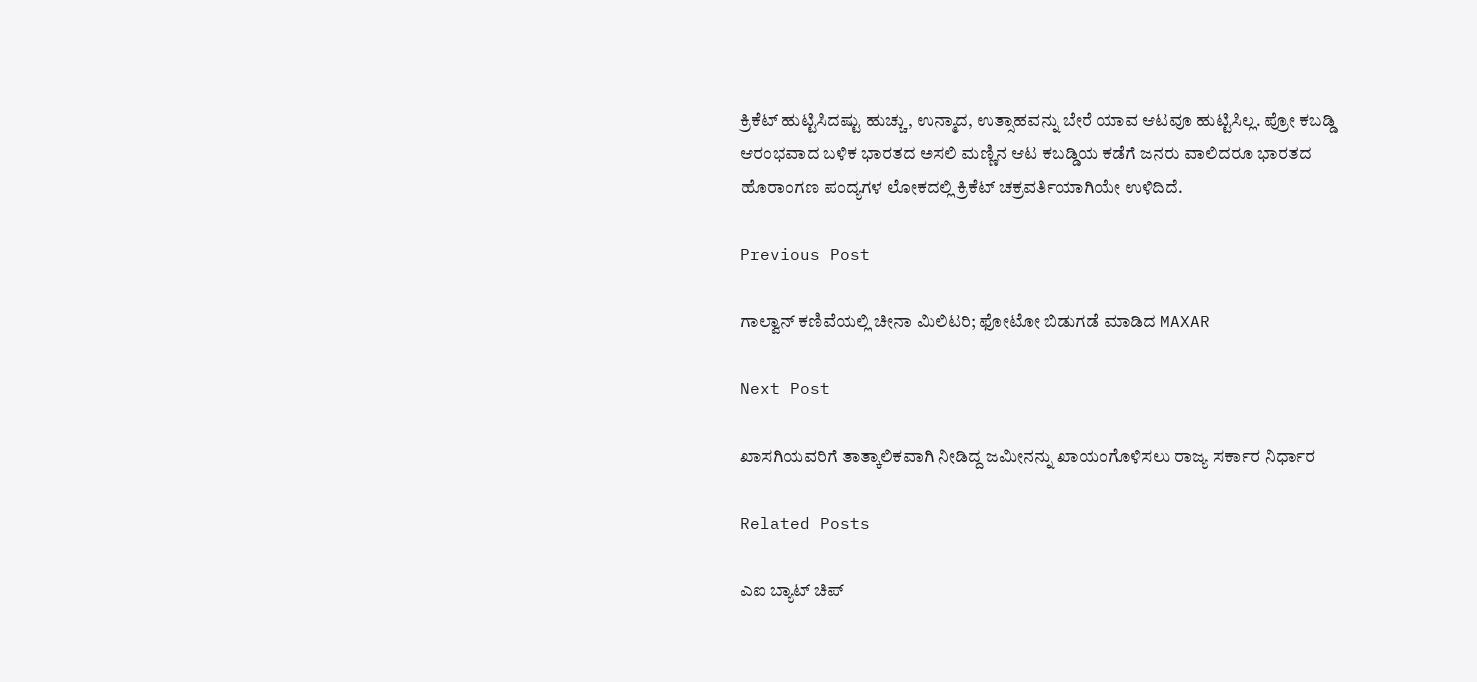ಕ್ರಿಕೆಟ್‌ ಹುಟ್ಟಿಸಿದಷ್ಟು ಹುಚ್ಚು, ಉನ್ಮಾದ, ಉತ್ಸಾಹವನ್ನು ಬೇರೆ ಯಾವ ಆಟವೂ ಹುಟ್ಟಿಸಿಲ್ಲ. ಪ್ರೋ ಕಬಡ್ಡಿ ಆರಂಭವಾದ ಬಳಿಕ ಭಾರತದ ಅಸಲಿ ಮಣ್ಣಿನ ಆಟ ಕಬಡ್ಡಿಯ ಕಡೆಗೆ ಜನರು ವಾಲಿದರೂ ಭಾರತದ ಹೊರಾಂಗಣ ಪಂದ್ಯಗಳ ಲೋಕದಲ್ಲಿ ಕ್ರಿಕೆಟ್‌ ಚಕ್ರವರ್ತಿಯಾಗಿಯೇ ಉಳಿದಿದೆ.

Previous Post

ಗಾಲ್ವಾನ್‌ ಕಣಿವೆಯಲ್ಲಿ ಚೀನಾ ಮಿಲಿಟರಿ; ಫೋಟೋ ಬಿಡುಗಡೆ ಮಾಡಿದ MAXAR

Next Post

ಖಾಸಗಿಯವರಿಗೆ ತಾತ್ಕಾಲಿಕವಾಗಿ ನೀಡಿದ್ದ ಜಮೀನನ್ನು ಖಾಯಂಗೊಳಿಸಲು ರಾಜ್ಯ ಸರ್ಕಾರ ನಿರ್ಧಾರ

Related Posts

ಎಐ ಬ್ಯಾಟ್ ಚಿಪ್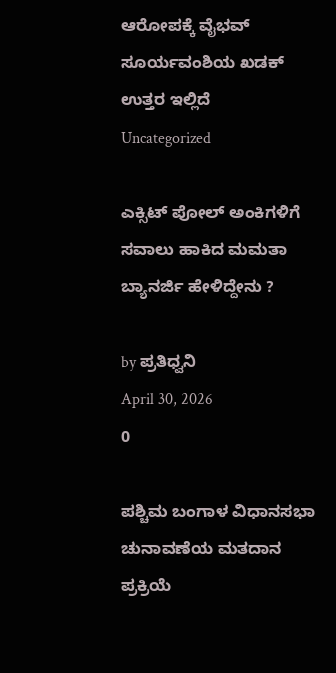ಆರೋಪಕ್ಕೆ ವೈಭವ್ ಸೂರ್ಯವಂಶಿಯ ಖಡಕ್ ಉತ್ತರ ಇಲ್ಲಿದೆ
Uncategorized

ಎಕ್ಸಿಟ್ ಪೋಲ್ ಅಂಕಿಗಳಿಗೆ ಸವಾಲು ಹಾಕಿದ ಮಮತಾ ಬ್ಯಾನರ್ಜಿ ಹೇಳಿದ್ದೇನು ?

by ಪ್ರತಿಧ್ವನಿ
April 30, 2026
0

ಪಶ್ಚಿಮ ಬಂಗಾಳ ವಿಧಾನಸಭಾ ಚುನಾವಣೆಯ ಮತದಾನ ಪ್ರಕ್ರಿಯೆ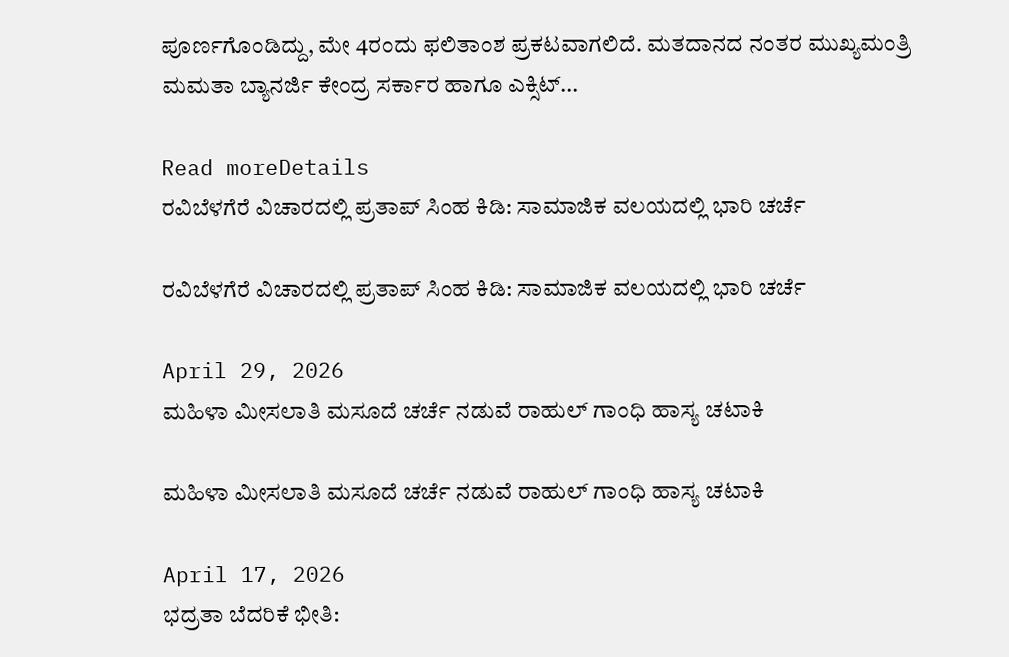ಪೂರ್ಣಗೊಂಡಿದ್ದು, ಮೇ 4ರಂದು ಫಲಿತಾಂಶ ಪ್ರಕಟವಾಗಲಿದೆ. ಮತದಾನದ ನಂತರ ಮುಖ್ಯಮಂತ್ರಿ ಮಮತಾ ಬ್ಯಾನರ್ಜಿ ಕೇಂದ್ರ ಸರ್ಕಾರ ಹಾಗೂ ಎಕ್ಸಿಟ್...

Read moreDetails
ರವಿಬೆಳಗೆರೆ ವಿಚಾರದಲ್ಲಿ ಪ್ರತಾಪ್ ಸಿಂಹ ಕಿಡಿ: ಸಾಮಾಜಿಕ ವಲಯದಲ್ಲಿ ಭಾರಿ ಚರ್ಚೆ

ರವಿಬೆಳಗೆರೆ ವಿಚಾರದಲ್ಲಿ ಪ್ರತಾಪ್ ಸಿಂಹ ಕಿಡಿ: ಸಾಮಾಜಿಕ ವಲಯದಲ್ಲಿ ಭಾರಿ ಚರ್ಚೆ

April 29, 2026
ಮಹಿಳಾ ಮೀಸಲಾತಿ ಮಸೂದೆ ಚರ್ಚೆ ನಡುವೆ ರಾಹುಲ್ ಗಾಂಧಿ ಹಾಸ್ಯ ಚಟಾಕಿ

ಮಹಿಳಾ ಮೀಸಲಾತಿ ಮಸೂದೆ ಚರ್ಚೆ ನಡುವೆ ರಾಹುಲ್ ಗಾಂಧಿ ಹಾಸ್ಯ ಚಟಾಕಿ

April 17, 2026
ಭದ್ರತಾ ಬೆದರಿಕೆ ಭೀತಿ: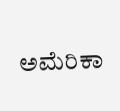ಅಮೆರಿಕಾ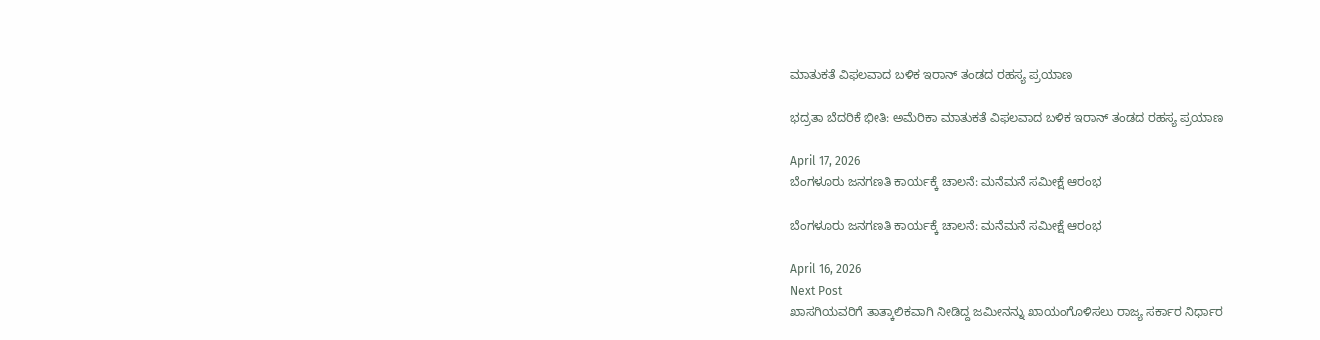ಮಾತುಕತೆ ವಿಫಲವಾದ ಬಳಿಕ ಇರಾನ್ ತಂಡದ ರಹಸ್ಯ ಪ್ರಯಾಣ

ಭದ್ರತಾ ಬೆದರಿಕೆ ಭೀತಿ: ಅಮೆರಿಕಾ ಮಾತುಕತೆ ವಿಫಲವಾದ ಬಳಿಕ ಇರಾನ್ ತಂಡದ ರಹಸ್ಯ ಪ್ರಯಾಣ

April 17, 2026
ಬೆಂಗಳೂರು ಜನಗಣತಿ ಕಾರ್ಯಕ್ಕೆ ಚಾಲನೆ: ಮನೆಮನೆ ಸಮೀಕ್ಷೆ ಆರಂಭ

ಬೆಂಗಳೂರು ಜನಗಣತಿ ಕಾರ್ಯಕ್ಕೆ ಚಾಲನೆ: ಮನೆಮನೆ ಸಮೀಕ್ಷೆ ಆರಂಭ

April 16, 2026
Next Post
ಖಾಸಗಿಯವರಿಗೆ ತಾತ್ಕಾಲಿಕವಾಗಿ ನೀಡಿದ್ದ ಜಮೀನನ್ನು ಖಾಯಂಗೊಳಿಸಲು ರಾಜ್ಯ ಸರ್ಕಾರ ನಿರ್ಧಾರ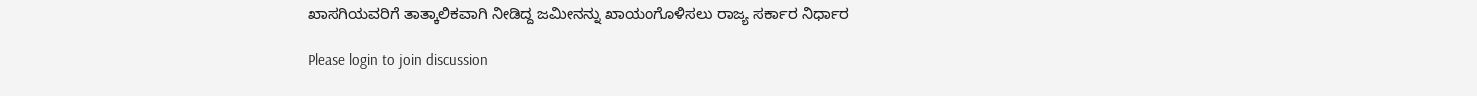ಖಾಸಗಿಯವರಿಗೆ ತಾತ್ಕಾಲಿಕವಾಗಿ ನೀಡಿದ್ದ ಜಮೀನನ್ನು ಖಾಯಂಗೊಳಿಸಲು ರಾಜ್ಯ ಸರ್ಕಾರ ನಿರ್ಧಾರ

Please login to join discussion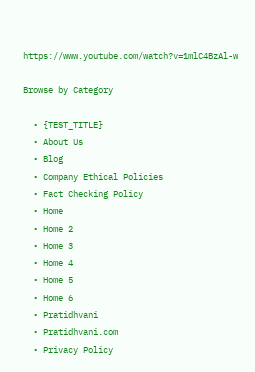https://www.youtube.com/watch?v=1mlC4BzAl-w

Browse by Category

  • {TEST_TITLE}
  • About Us
  • Blog
  • Company Ethical Policies
  • Fact Checking Policy
  • Home
  • Home 2
  • Home 3
  • Home 4
  • Home 5
  • Home 6
  • Pratidhvani
  • Pratidhvani.com
  • Privacy Policy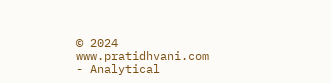© 2024 www.pratidhvani.com - Analytical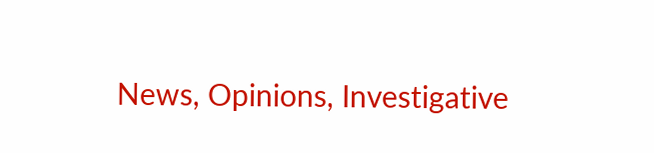News, Opinions, Investigative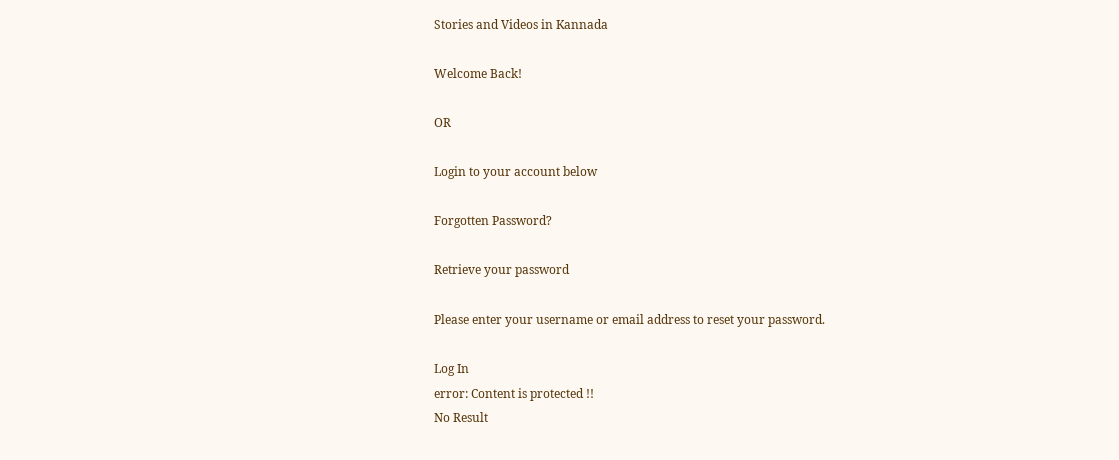Stories and Videos in Kannada

Welcome Back!

OR

Login to your account below

Forgotten Password?

Retrieve your password

Please enter your username or email address to reset your password.

Log In
error: Content is protected !!
No Result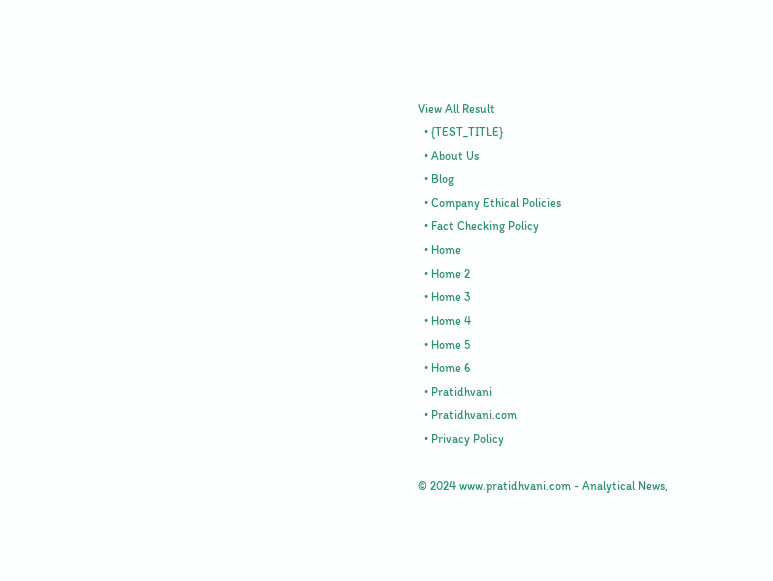View All Result
  • {TEST_TITLE}
  • About Us
  • Blog
  • Company Ethical Policies
  • Fact Checking Policy
  • Home
  • Home 2
  • Home 3
  • Home 4
  • Home 5
  • Home 6
  • Pratidhvani
  • Pratidhvani.com
  • Privacy Policy

© 2024 www.pratidhvani.com - Analytical News,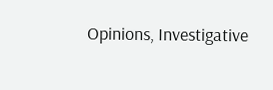Opinions, Investigative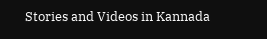Stories and Videos in Kannada